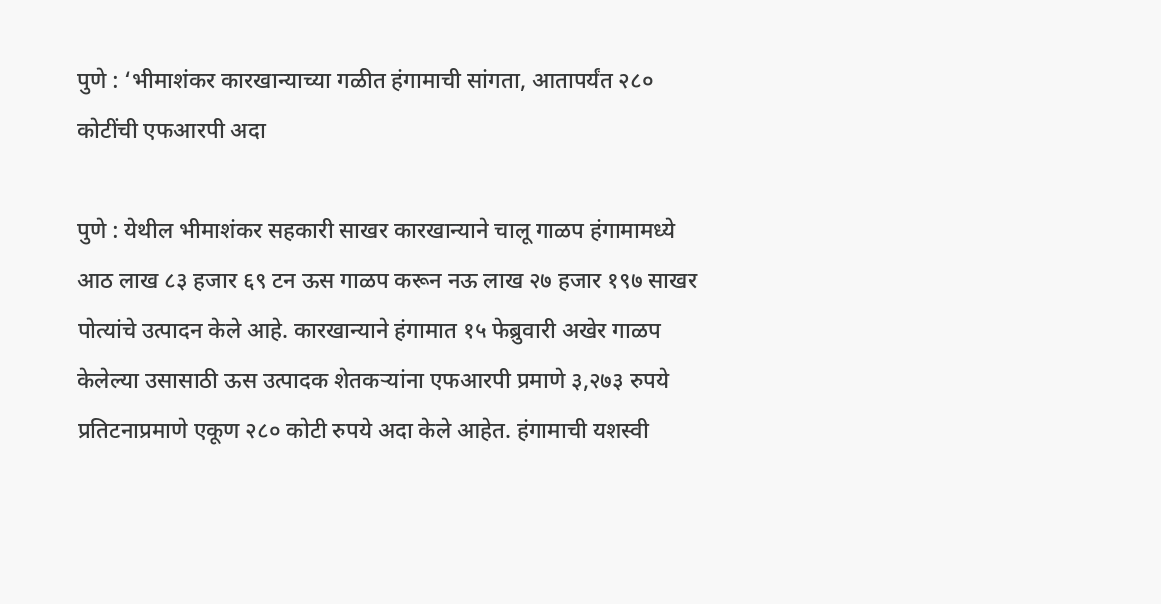पुणे : ‘भीमाशंकर कारखान्याच्या गळीत हंगामाची सांगता, आतापर्यंत २८० कोटींची एफआरपी अदा

पुणे : येथील भीमाशंकर सहकारी साखर कारखान्याने चालू गाळप हंगामामध्ये आठ लाख ८३ हजार ६९ टन ऊस गाळप करून नऊ लाख २७ हजार १९७ साखर पोत्यांचे उत्पादन केले आहे. कारखान्याने हंगामात १५ फेब्रुवारी अखेर गाळप केलेल्या उसासाठी ऊस उत्पादक शेतकऱ्यांना एफआरपी प्रमाणे ३,२७३ रुपये प्रतिटनाप्रमाणे एकूण २८० कोटी रुपये अदा केले आहेत. हंगामाची यशस्वी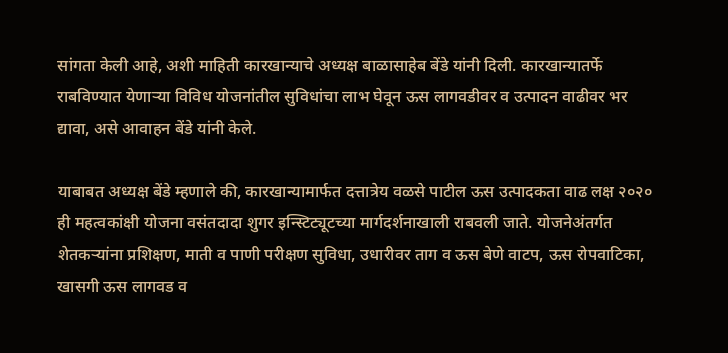सांगता केली आहे, अशी माहिती कारखान्याचे अध्यक्ष बाळासाहेब बेंडे यांनी दिली. कारखान्यातर्फे राबविण्यात येणाऱ्या विविध योजनांतील सुविधांचा लाभ घेवून ऊस लागवडीवर व उत्पादन वाढीवर भर द्यावा, असे आवाहन बेंडे यांनी केले.

याबाबत अध्यक्ष बेंडे म्हणाले की, कारखान्यामार्फत दत्तात्रेय वळसे पाटील ऊस उत्पादकता वाढ लक्ष २०२० ही महत्वकांक्षी योजना वसंतदादा शुगर इन्स्टिट्यूटच्या मार्गदर्शनाखाली राबवली जाते. योजनेअंतर्गत शेतकऱ्यांना प्रशिक्षण, माती व पाणी परीक्षण सुविधा, उधारीवर ताग व ऊस बेणे वाटप, ऊस रोपवाटिका, खासगी ऊस लागवड व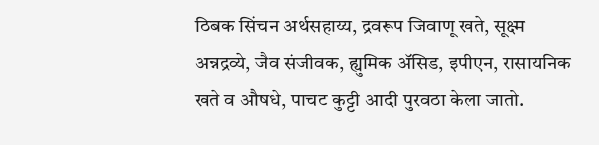ठिबक सिंचन अर्थसहाय्य, द्रवरूप जिवाणू खते, सूक्ष्म अन्नद्रव्ये, जैव संजीवक, ह्युमिक ॲसिड, इपीएन, रासायनिक खते व औषधे, पाचट कुट्टी आदी पुरवठा केला जातो.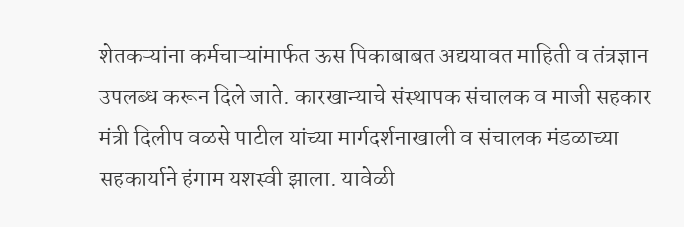शेतकऱ्यांना कर्मचाऱ्यांमार्फत ऊस पिकाबाबत अद्ययावत माहिती व तंत्रज्ञान उपलब्ध करून दिले जाते. कारखान्याचे संस्थापक संचालक व माजी सहकार मंत्री दिलीप वळसे पाटील यांच्या मार्गदर्शनाखाली व संचालक मंडळाच्या सहकार्याने हंगाम यशस्वी झाला. यावेळी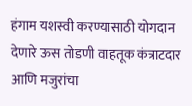हंगाम यशस्वी करण्यासाठी योगदान देणारे ऊस तोडणी वाहतूक कंत्राटदार आणि मजुरांचा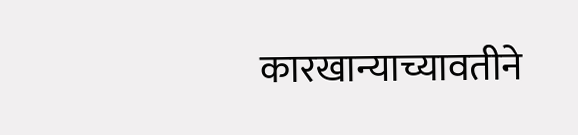कारखान्याच्यावतीने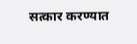सत्कार करण्यात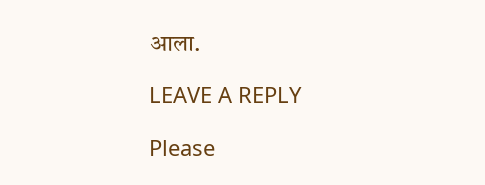आला.

LEAVE A REPLY

Please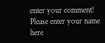enter your comment!
Please enter your name here